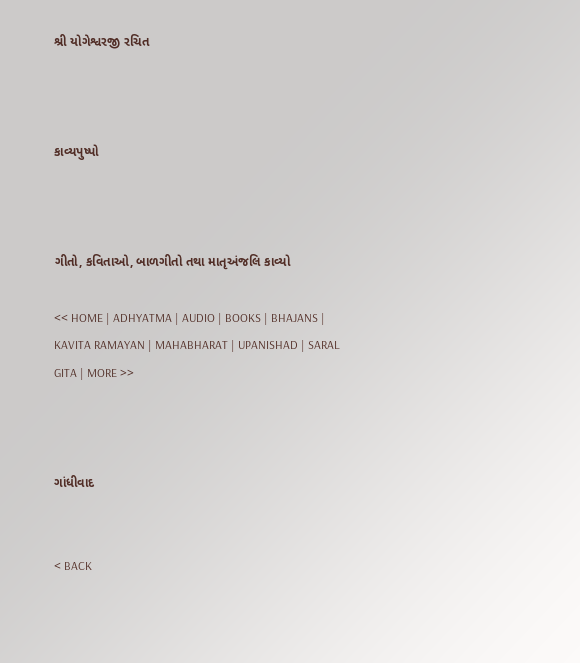શ્રી યોગેશ્વરજી રચિત



કાવ્યપુષ્પો



ગીતો, કવિતાઓ, બાળગીતો તથા માતૃઅંજલિ કાવ્યો

<< HOME | ADHYATMA | AUDIO | BOOKS | BHAJANS | KAVITA RAMAYAN | MAHABHARAT | UPANISHAD | SARAL GITA | MORE >>



ગાંધીવાદ


< BACK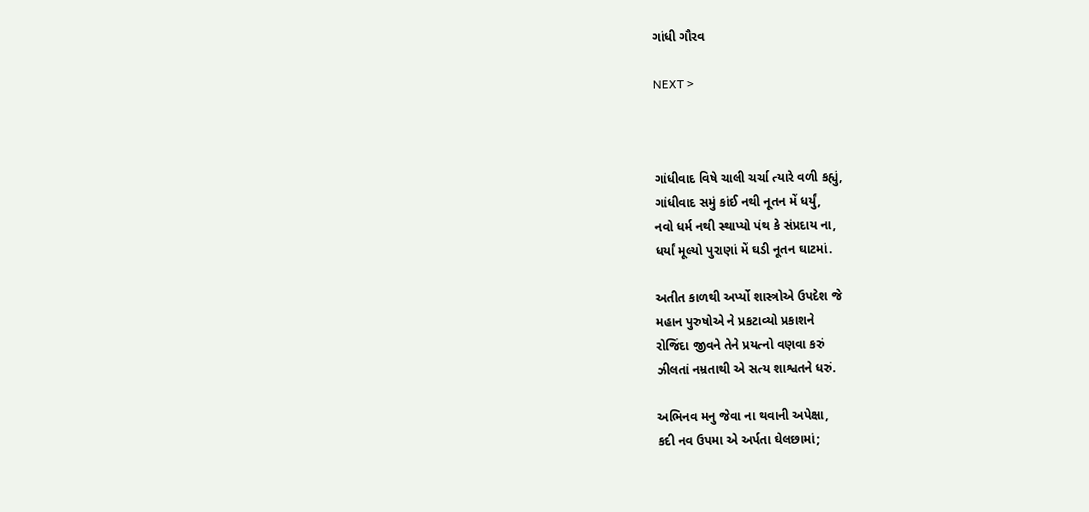ગાંધી ગૌરવ

NEXT >



ગાંધીવાદ વિષે ચાલી ચર્ચા ત્યારે વળી કહ્યું,
ગાંધીવાદ સમું કાંઈ નથી નૂતન મેં ધર્યું,
નવો ધર્મ નથી સ્થાપ્યો પંથ કે સંપ્રદાય ના,
ધર્યાં મૂલ્યો પુરાણાં મેં ઘડી નૂતન ઘાટમાં.

અતીત કાળથી અર્પ્યો શાસ્ત્રોએ ઉપદેશ જે
મહાન પુરુષોએ ને પ્રકટાવ્યો પ્રકાશને
રોજિંદા જીવને તેને પ્રયત્નો વણવા કરું
ઝીલતાં નમ્રતાથી એ સત્ય શાશ્વતને ધરું.

અભિનવ મનુ જેવા ના થવાની અપેક્ષા,
કદી નવ ઉપમા એ અર્પતા ઘેલછામાં;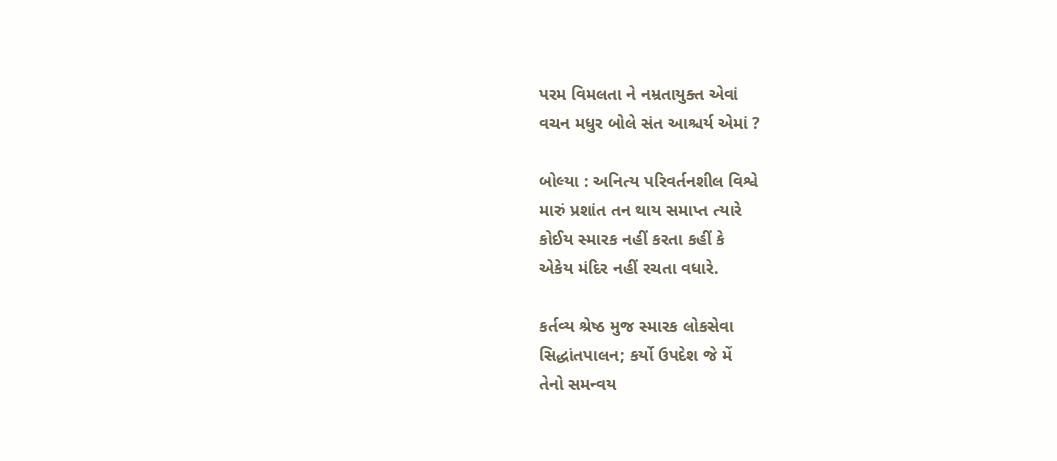પરમ વિમલતા ને નમ્રતાયુક્ત એવાં
વચન મધુર બોલે સંત આશ્ચર્ય એમાં ?

બોલ્યા : અનિત્ય પરિવર્તનશીલ વિશ્વે
મારું પ્રશાંત તન થાય સમાપ્ત ત્યારે
કોઈય સ્મારક નહીં કરતા કહીં કે
એકેય મંદિર નહીં રચતા વધારે.

કર્તવ્ય શ્રેષ્ઠ મુજ સ્મારક લોકસેવા
સિદ્ધાંતપાલન; કર્યો ઉપદેશ જે મેં
તેનો સમન્વય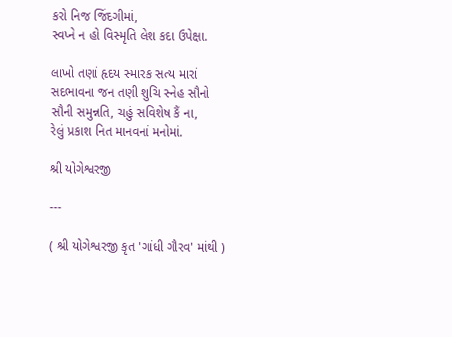કરો નિજ જિંદગીમાં,
સ્વપ્ને ન હો વિસ્મૃતિ લેશ કદા ઉપેક્ષા.

લાખો તણાં હૃદય સ્મારક સત્ય મારાં
સદભાવના જન તણી શુચિ સ્નેહ સૌનો
સૌની સમુન્નતિ, ચહું સવિશેષ કૈં ના,
રેલું પ્રકાશ નિત માનવનાં મનોમાં.

શ્રી યોગેશ્વરજી

---

( શ્રી યોગેશ્વરજી કૃત 'ગાંધી ગૌરવ' માંથી )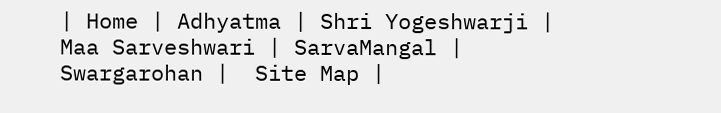| Home | Adhyatma | Shri Yogeshwarji | Maa Sarveshwari | SarvaMangal | Swargarohan |  Site Map |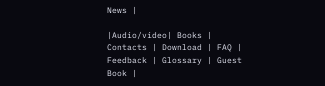News |

|Audio/video| Books | Contacts | Download | FAQ | Feedback | Glossary | Guest Book |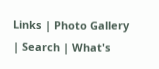Links | Photo Gallery | Search | What's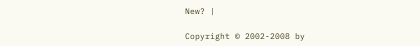New? |

Copyright © 2002-2008 by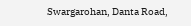Swargarohan, Danta Road,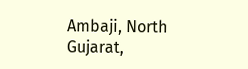Ambaji, North Gujarat,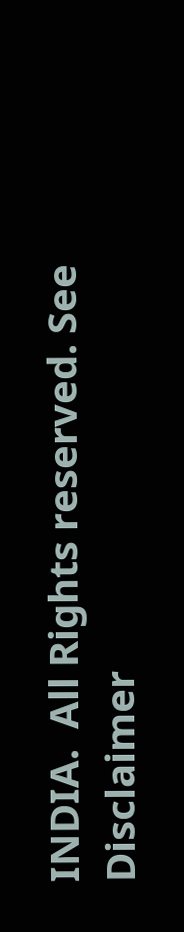INDIA.  All Rights reserved. See Disclaimer